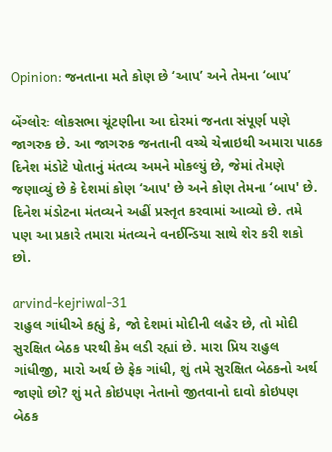Opinion: જનતાના મતે કોણ છે ‘આપ’ અને તેમના ‘બાપ’

બેંગ્લોરઃ લોકસભા ચૂંટણીના આ દોરમાં જનતા સંપૂર્ણ પણે જાગરુક છે. આ જાગરુક જનતાની વચ્ચે ચેન્નાઇથી અમારા પાઠક દિનેશ મંડોટે પોતાનું મંતવ્ય અમને મોકલ્યું છે, જેમાં તેમણે જણાવ્યું છે કે દેશમાં કોણ ‘આપ' છે અને કોણ તેમના ‘બાપ' છે. દિનેશ મંડોટના મંતવ્યને અહીં પ્રસ્તૃત કરવામાં આવ્યો છે. તમે પણ આ પ્રકારે તમારા મંતવ્યને વનઈન્ડિયા સાથે શેર કરી શકો છો.

arvind-kejriwal-31
રાહુલ ગાંધીએ કહ્યું કે, જો દેશમાં મોદીની લહેર છે, તો મોદી સુરક્ષિત બેઠક પરથી કેમ લડી રહ્યાં છે. મારા પ્રિય રાહુલ ગાંધીજી, મારો અર્થ છે ફેક ગાંધી, શું તમે સુરક્ષિત બેઠકનો અર્થ જાણો છો? શું મતે કોઇપણ નેતાનો જીતવાનો દાવો કોઇપણ બેઠક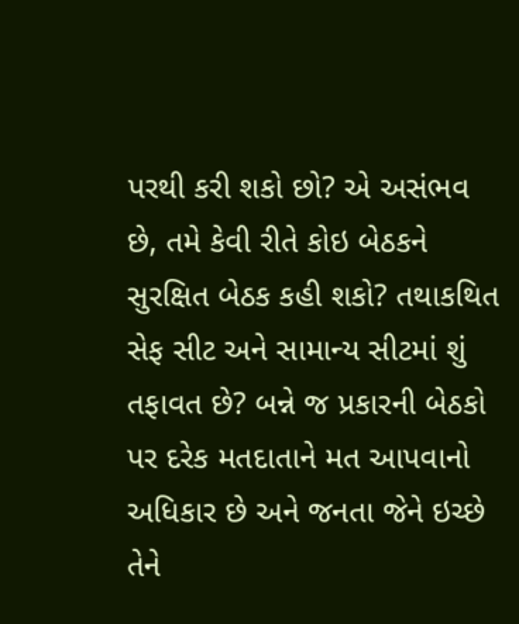પરથી કરી શકો છો? એ અસંભવ છે, તમે કેવી રીતે કોઇ બેઠકને સુરક્ષિત બેઠક કહી શકો? તથાકથિત સેફ સીટ અને સામાન્ય સીટમાં શું તફાવત છે? બન્ને જ પ્રકારની બેઠકો પર દરેક મતદાતાને મત આપવાનો અધિકાર છે અને જનતા જેને ઇચ્છે તેને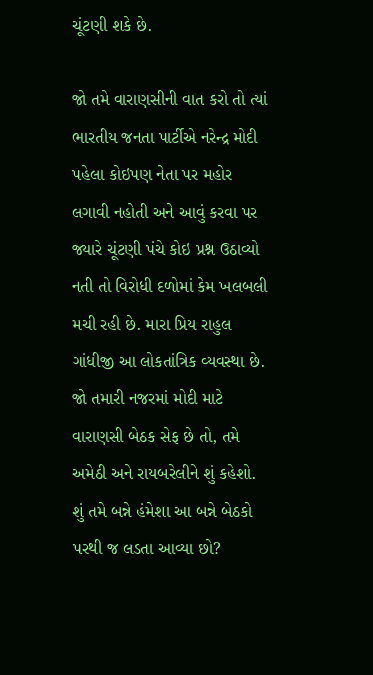ચૂંટણી શકે છે.

જો તમે વારાણસીની વાત કરો તો ત્યાં ભારતીય જનતા પાર્ટીએ નરેન્દ્ર મોદી પહેલા કોઇપણ નેતા પર મહોર લગાવી નહોતી અને આવું કરવા પર જ્યારે ચૂંટણી પંચે કોઇ પ્રશ્ન ઉઠાવ્યો નતી તો વિરોધી દળોમાં કેમ ખલબલી મચી રહી છે. મારા પ્રિય રાહુલ ગાંધીજી આ લોકતાંત્રિક વ્યવસ્થા છે. જો તમારી નજરમાં મોદી માટે વારાણસી બેઠક સેફ છે તો, તમે અમેઠી અને રાયબરેલીને શું કહેશો. શું તમે બન્ને હંમેશા આ બન્ને બેઠકો પરથી જ લડતા આવ્યા છો?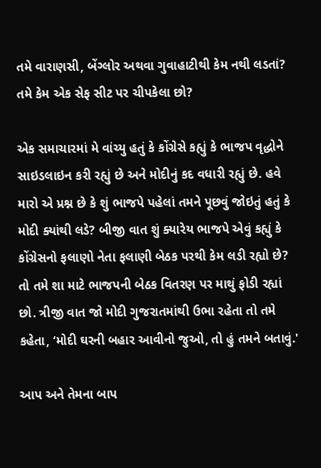તમે વારાણસી, બેંગ્લોર અથવા ગુવાહાટીથી કેમ નથી લડતાં? તમે કેમ એક સેફ સીટ પર ચીપકેલા છો?

એક સમાચારમાં મે વાંચ્યુ હતું કે કોંગ્રેસે કહ્યું કે ભાજપ વૃદ્ધોને સાઇડલાઇન કરી રહ્યું છે અને મોદીનું કદ વધારી રહ્યું છે. હવે મારો એ પ્રશ્ન છે કે શું ભાજપે પહેલાં તમને પૂછવું જોઇતું હતું કે મોદી ક્યાંથી લડે? બીજી વાત શું ક્યારેય ભાજપે એવું કહ્યું કે કોંગ્રેસનો ફલાણો નેતા ફલાણી બેઠક પરથી કેમ લડી રહ્યો છે? તો તમે શા માટે ભાજપની બેઠક વિતરણ પર માથું ફોડી રહ્યાં છો. ત્રીજી વાત જો મોદી ગુજરાતમાંથી ઉભા રહેતા તો તમે કહેતા, ‘મોદી ઘરની બહાર આવીનો જુઓ, તો હું તમને બતાવું.'

આપ અને તેમના બાપ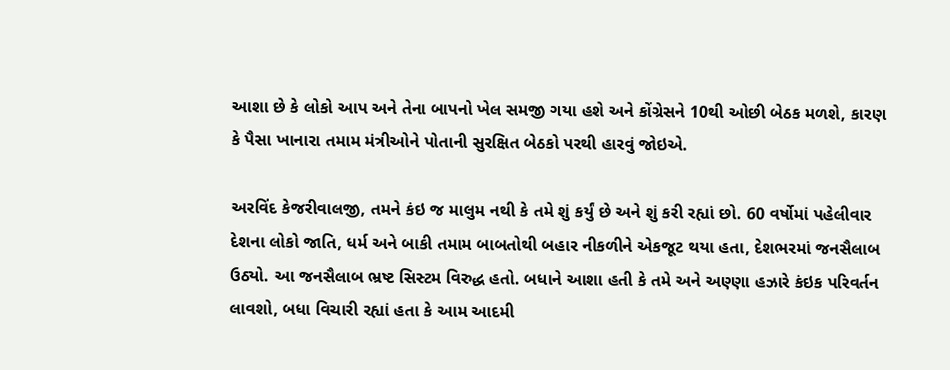આશા છે કે લોકો આપ અને તેના બાપનો ખેલ સમજી ગયા હશે અને કોંગ્રેસને 10થી ઓછી બેઠક મળશે, કારણ કે પૈસા ખાનારા તમામ મંત્રીઓને પોતાની સુરક્ષિત બેઠકો પરથી હારવું જોઇએ.

અરવિંદ કેજરીવાલજી, તમને કંઇ જ માલુમ નથી કે તમે શું કર્યું છે અને શું કરી રહ્યાં છો. 60 વર્ષોમાં પહેલીવાર દેશના લોકો જાતિ, ધર્મ અને બાકી તમામ બાબતોથી બહાર નીકળીને એકજૂટ થયા હતા, દેશભરમાં જનસૈલાબ ઉઠ્યો. આ જનસૈલાબ ભ્રષ્ટ સિસ્ટમ વિરુદ્ધ હતો. બધાને આશા હતી કે તમે અને અણ્ણા હઝારે કંઇક પરિવર્તન લાવશો, બધા વિચારી રહ્યાં હતા કે આમ આદમી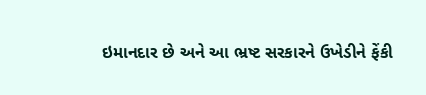ઇમાનદાર છે અને આ ભ્રષ્ટ સરકારને ઉખેડીને ફેંકી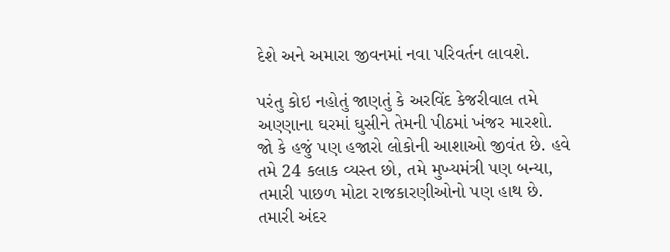દેશે અને અમારા જીવનમાં નવા પરિવર્તન લાવશે.

પરંતુ કોઇ નહોતું જાણતું કે અરવિંદ કેજરીવાલ તમે અણ્ણાના ઘરમાં ઘુસીને તેમની પીઠમાં ખંજર મારશો. જો કે હજું પણ હજારો લોકોની આશાઓ જીવંત છે. હવે તમે 24 કલાક વ્યસ્ત છો, તમે મુખ્યમંત્રી પણ બન્યા, તમારી પાછળ મોટા રાજકારણીઓનો પણ હાથ છે. તમારી અંદર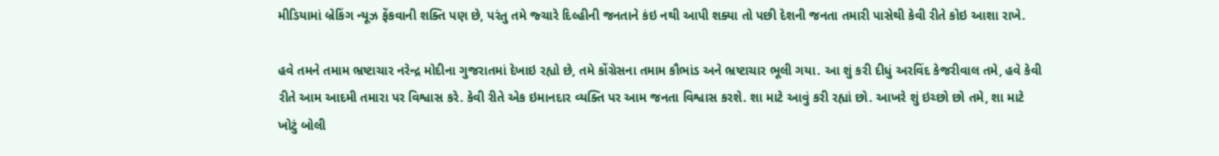મીડિયામાં બ્રેકિંગ ન્યૂઝ ફેંકવાની શક્તિ પણ છે, પરંતુ તમે જ્ચારે દિલ્હીની જનતાને કંઇ નથી આપી શક્યા તો પછી દેશની જનતા તમારી પાસેથી કેવી રીતે કોઇ આશા રાખે.

હવે તમને તમામ ભ્રષ્ટાચાર નરેન્દ્ર મોદીના ગુજરાતમાં દેખાઇ રહ્યો છે, તમે કોંગ્રેસના તમામ કૌભાંડ અને ભ્રષ્ટાચાર ભૂલી ગયા. આ શું કરી દીધું અરવિંદ કેજરીવાલ તમે, હવે કેવી રીતે આમ આદમી તમારા પર વિશ્વાસ કરે. કેવી રીતે એક ઇમાનદાર વ્યક્તિ પર આમ જનતા વિશ્વાસ કરશે. શા માટે આવું કરી રહ્યાં છો. આખરે શું ઇચ્છો છો તમે, શા માટે ખોટું બોલી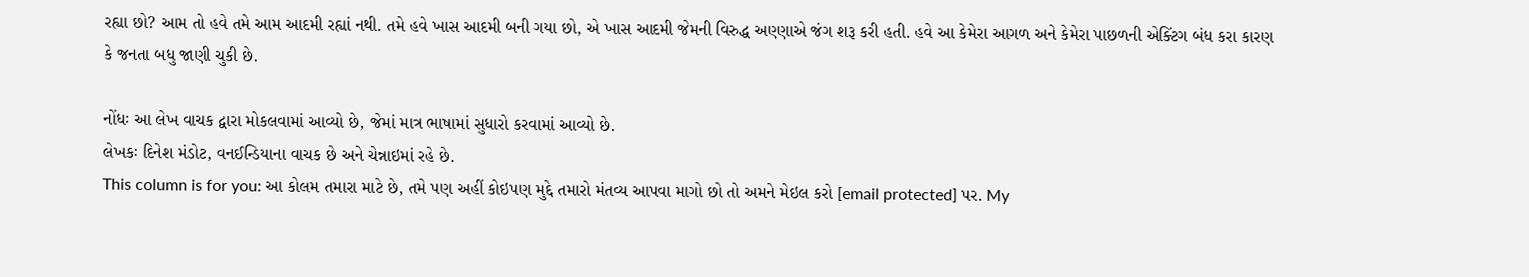રહ્યા છો? આમ તો હવે તમે આમ આદમી રહ્યાં નથી. તમે હવે ખાસ આદમી બની ગયા છો, એ ખાસ આદમી જેમની વિરુદ્ધ અણ્ણાએ જંગ શરૂ કરી હતી. હવે આ કેમેરા આગળ અને કેમેરા પાછળની એક્ટિંગ બંધ કરા કારણ કે જનતા બધુ જાણી ચુકી છે.

નોંધઃ આ લેખ વાચક દ્વારા મોકલવામાં આવ્યો છે, જેમાં માત્ર ભાષામાં સુધારો કરવામાં આવ્યો છે.
લેખકઃ દિનેશ મંડોટ, વનઈન્ડિયાના વાચક છે અને ચેન્નાઇમાં રહે છે.
This column is for you: આ કોલમ તમારા માટે છે, તમે પણ અહીં કોઇપણ મુદ્દે તમારો મંતવ્ય આપવા માગો છો તો અમને મેઇલ કરો [email protected] પર. My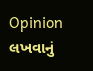Opinion લખવાનું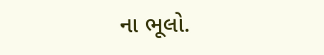ના ભૂલો.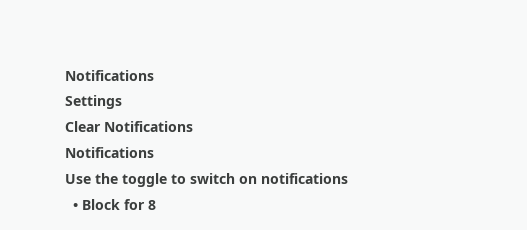Notifications
Settings
Clear Notifications
Notifications
Use the toggle to switch on notifications
  • Block for 8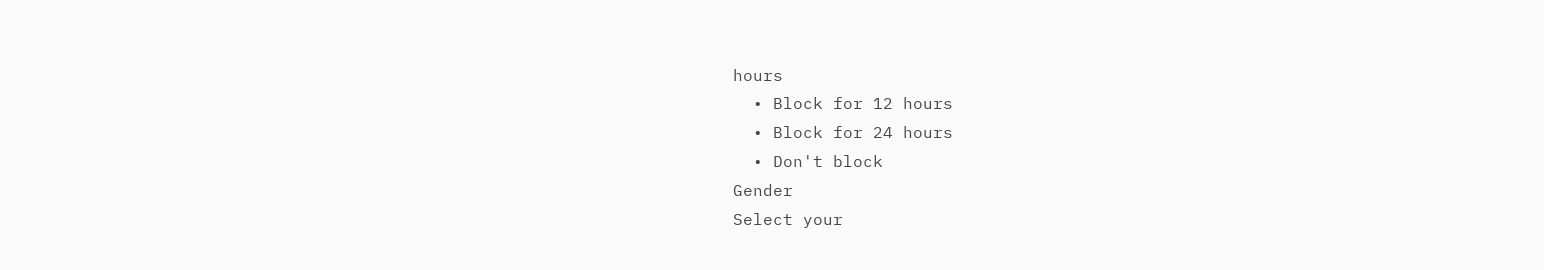hours
  • Block for 12 hours
  • Block for 24 hours
  • Don't block
Gender
Select your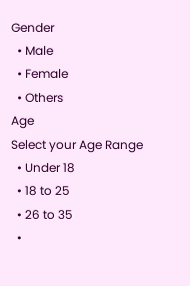Gender
  • Male
  • Female
  • Others
Age
Select your Age Range
  • Under 18
  • 18 to 25
  • 26 to 35
  •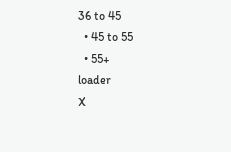36 to 45
  • 45 to 55
  • 55+
loader
X